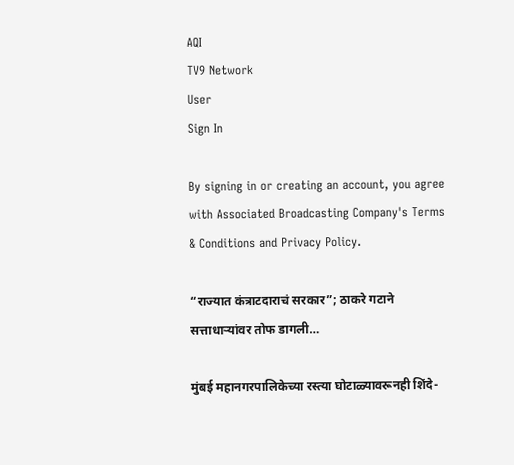AQI
TV9 Network
User
Sign In

By signing in or creating an account, you agree with Associated Broadcasting Company's Terms & Conditions and Privacy Policy.

“राज्यात कंत्राटदाराचं सरकार”; ठाकरे गटाने सत्ताधाऱ्यांवर तोफ डागली…

मुंबई महानगरपालिकेच्या रस्त्या घोटाळ्यावरूनही शिंदे-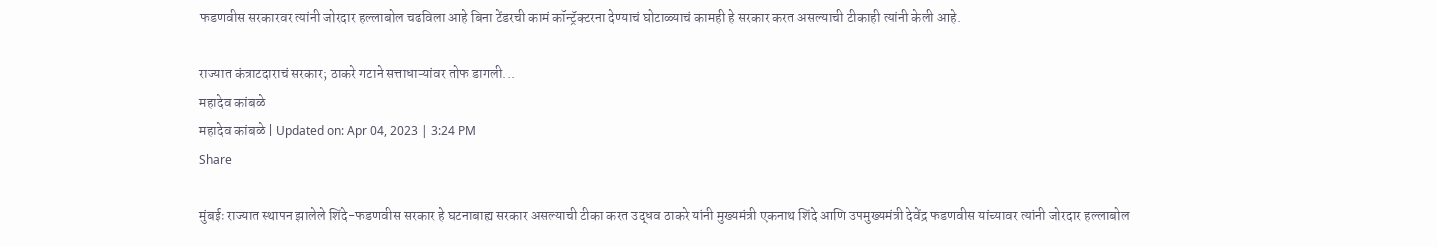फडणवीस सरकारवर त्यांनी जोरदार हल्लाबोल चढविला आहे बिना टेंडरची कामं कॉन्ट्रॅक्टरना देण्याचं घोटाळ्याचं कामही हे सरकार करत असल्याची टीकाही त्यांनी केली आहे.

राज्यात कंत्राटदाराचं सरकार; ठाकरे गटाने सत्ताधाऱ्यांवर तोफ डागली...
महादेव कांबळे
महादेव कांबळे | Updated on: Apr 04, 2023 | 3:24 PM
Share

मुंबईः राज्यात स्थापन झालेले शिंदे-फडणवीस सरकार हे घटनाबाह्य सरकार असल्याची टीका करत उद्धव ठाकरे यांनी मुख्यमंत्री एकनाथ शिंदे आणि उपमुख्यमंत्री देवेंद्र फडणवीस यांच्यावर त्यांनी जोरदार हल्लाबोल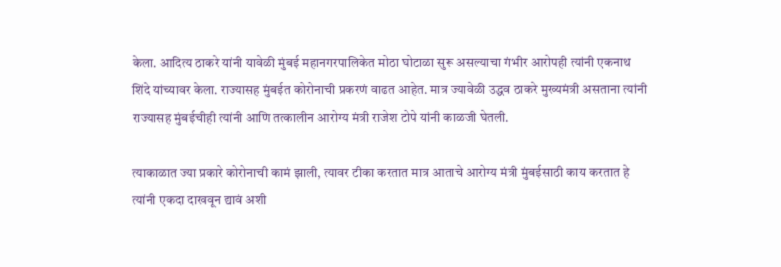केला. आदित्य ठाकरे यांनी यावेळी मुंबई महानगरपालिकेत मोठा घोटाळा सुरू असल्याचा गंभीर आरोपही त्यांनी एकनाथ शिंदे यांच्यावर केला. राज्यासह मुंबईत कोरोनाची प्रकरणं वाढत आहेत. मात्र ज्यावेळी उद्धव ठाकरे मुख्यमंत्री असताना त्यांनी राज्यासह मुंबईचीही त्यांनी आणि तत्कालीन आरोग्य मंत्री राजेश टोपे यांनी काळजी घेतली.

त्याकाळात ज्या प्रकारे कोरोनाची कामं झाली, त्यावर टीका करतात मात्र आताचे आरोग्य मंत्री मुंबईसाठी काय करतात हे त्यांनी एकदा दाखवून द्यावं अशी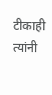टीकाही त्यांनी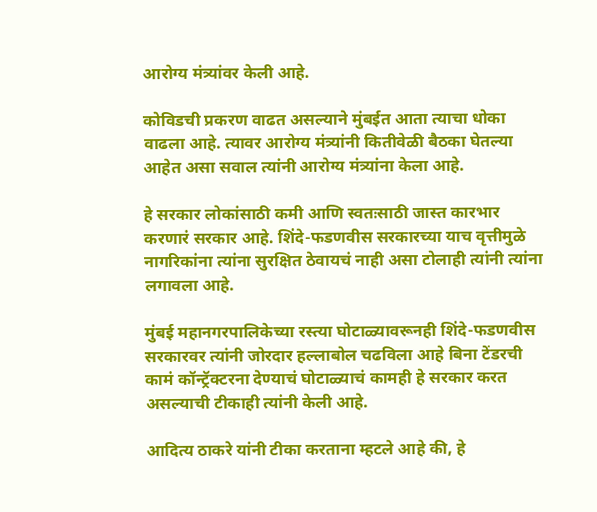आरोग्य मंत्र्यांवर केली आहे.

कोविडची प्रकरण वाढत असल्याने मुंबईत आता त्याचा धोका वाढला आहे. त्यावर आरोग्य मंत्र्यांनी कितीवेळी बैठका घेतल्या आहेत असा सवाल त्यांनी आरोग्य मंत्र्यांना केला आहे.

हे सरकार लोकांसाठी कमी आणि स्वतःसाठी जास्त कारभार करणारं सरकार आहे. शिंदे-फडणवीस सरकारच्या याच वृत्तीमुळे नागरिकांना त्यांना सुरक्षित ठेवायचं नाही असा टोलाही त्यांनी त्यांना लगावला आहे.

मुंबई महानगरपालिकेच्या रस्त्या घोटाळ्यावरूनही शिंदे-फडणवीस सरकारवर त्यांनी जोरदार हल्लाबोल चढविला आहे बिना टेंडरची कामं कॉन्ट्रॅक्टरना देण्याचं घोटाळ्याचं कामही हे सरकार करत असल्याची टीकाही त्यांनी केली आहे.

आदित्य ठाकरे यांनी टीका करताना म्हटले आहे की, हे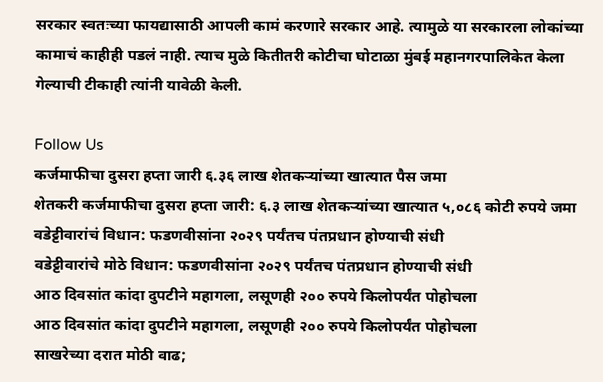सरकार स्वतःच्या फायद्यासाठी आपली कामं करणारे सरकार आहे. त्यामुळे या सरकारला लोकांच्या कामाचं काहीही पडलं नाही. त्याच मुळे कितीतरी कोटीचा घोटाळा मुंबई महानगरपालिकेत केला गेल्याची टीकाही त्यांनी यावेळी केली.

Follow Us
कर्जमाफीचा दुसरा हप्ता जारी ६.३६ लाख शेतकऱ्यांच्या खात्यात पैस जमा
शेतकरी कर्जमाफीचा दुसरा हप्ता जारी: ६.३ लाख शेतकऱ्यांच्या खात्यात ५,०८६ कोटी रुपये जमा
वडेट्टीवारांचं विधान: फडणवीसांना २०२९ पर्यंतच पंतप्रधान होण्याची संधी
वडेट्टीवारांचे मोठे विधान: फडणवीसांना २०२९ पर्यंतच पंतप्रधान होण्याची संधी
आठ दिवसांत कांदा दुपटीने महागला, लसूणही २०० रुपये किलोपर्यंत पोहोचला
आठ दिवसांत कांदा दुपटीने महागला, लसूणही २०० रुपये किलोपर्यंत पोहोचला
साखरेच्या दरात मोठी वाढ;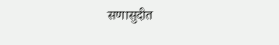सणासुदीत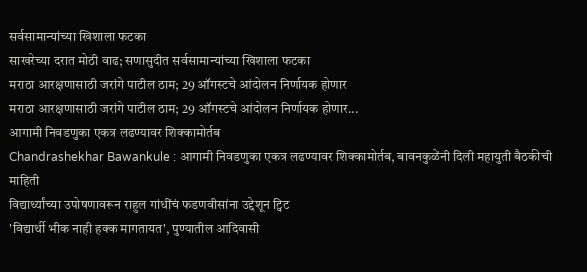सर्वसामान्यांच्या खिशाला फटका
साखरेच्या दरात मोठी वाढ; सणासुदीत सर्वसामान्यांच्या खिशाला फटका
मराठा आरक्षणासाठी जरांगे पाटील ठाम; 29 ऑगस्टचे आंदोलन निर्णायक होणार
मराठा आरक्षणासाठी जरांगे पाटील ठाम; 29 ऑगस्टचे आंदोलन निर्णायक होणार...
आगामी निवडणुका एकत्र लढण्यावर शिक्कामोर्तब
Chandrashekhar Bawankule : आगामी निवडणुका एकत्र लढण्यावर शिक्कामोर्तब, बावनकुळेंनी दिली महायुती बैठकीची माहिती
विद्यार्थ्यांच्या उपोषणावरून राहुल गांधींचं फडणवीसांना उद्देशून ट्विट
'विद्यार्थी भीक नाही हक्क मागतायत', पुण्यातील आदिवासी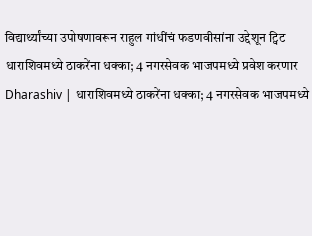विद्यार्थ्यांच्या उपोषणावरून राहुल गांधींचं फडणवीसांना उद्देशून ट्विट
धाराशिवमध्ये ठाकरेंना धक्का; 4 नगरसेवक भाजपमध्ये प्रवेश करणार
Dharashiv | धाराशिवमध्ये ठाकरेंना धक्का; 4 नगरसेवक भाजपमध्ये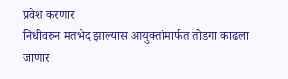प्रवेश करणार
निधीवरुन मतभेद झाल्यास आयुक्तांमार्फत तोडगा काढला जाणार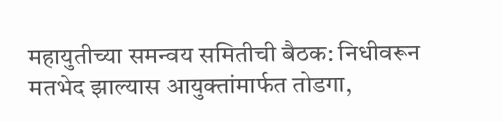महायुतीच्या समन्वय समितीची बैठक: निधीवरून मतभेद झाल्यास आयुक्तांमार्फत तोडगा,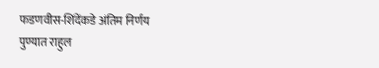फडणवीस-शिंदेंकडे अंतिम निर्णय
पुण्यात राहुल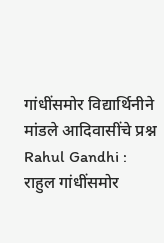गांधींसमोर विद्यार्थिनीने मांडले आदिवासींचे प्रश्न
Rahul Gandhi : राहुल गांधींसमोर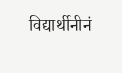विद्यार्थीनीनं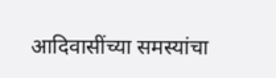आदिवासींच्या समस्यांचा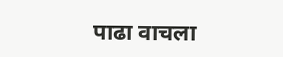पाढा वाचला